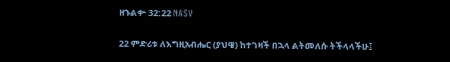ዘኁልቍ 32:22 NASV

22 ምድሪቱ ለእግዚአብሔር (ያህዌ) ከተገዛች በኋላ ልትመለሱ ትችላላችሁ፤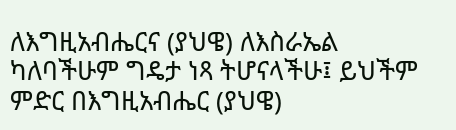ለእግዚአብሔርና (ያህዌ) ለእስራኤል ካለባችሁም ግዴታ ነጻ ትሆናላችሁ፤ ይህችም ምድር በእግዚአብሔር (ያህዌ)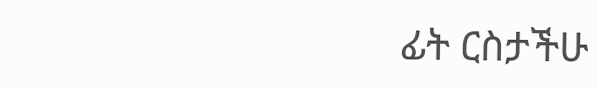ፊት ርስታችሁ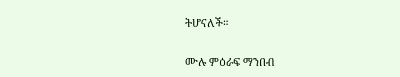ትሆናለች።

ሙሉ ምዕራፍ ማንበብ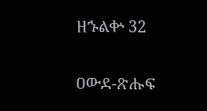ዘኁልቍ 32

ዐውደ-ጽሑፍ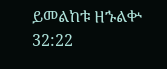ይመልከቱ ዘኁልቍ 32:22